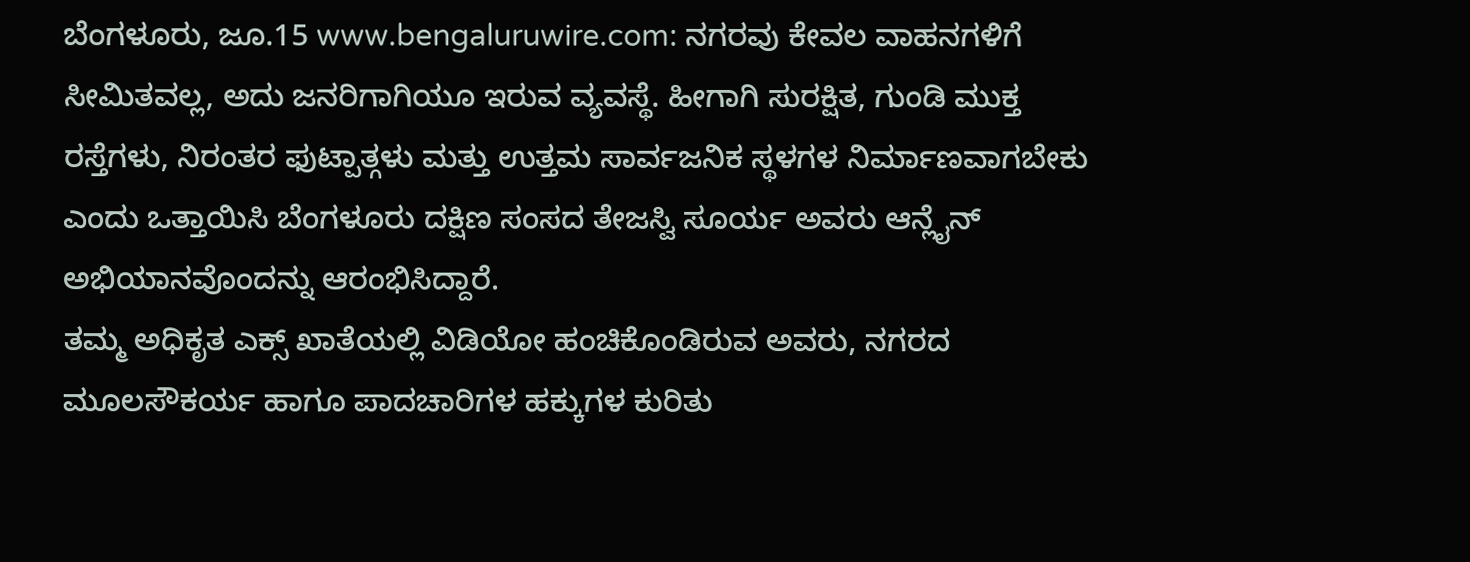ಬೆಂಗಳೂರು, ಜೂ.15 www.bengaluruwire.com: ನಗರವು ಕೇವಲ ವಾಹನಗಳಿಗೆ ಸೀಮಿತವಲ್ಲ, ಅದು ಜನರಿಗಾಗಿಯೂ ಇರುವ ವ್ಯವಸ್ಥೆ. ಹೀಗಾಗಿ ಸುರಕ್ಷಿತ, ಗುಂಡಿ ಮುಕ್ತ ರಸ್ತೆಗಳು, ನಿರಂತರ ಫುಟ್ಪಾತ್ಗಳು ಮತ್ತು ಉತ್ತಮ ಸಾರ್ವಜನಿಕ ಸ್ಥಳಗಳ ನಿರ್ಮಾಣವಾಗಬೇಕು ಎಂದು ಒತ್ತಾಯಿಸಿ ಬೆಂಗಳೂರು ದಕ್ಷಿಣ ಸಂಸದ ತೇಜಸ್ವಿ ಸೂರ್ಯ ಅವರು ಆನ್ಲೈನ್ ಅಭಿಯಾನವೊಂದನ್ನು ಆರಂಭಿಸಿದ್ದಾರೆ.
ತಮ್ಮ ಅಧಿಕೃತ ಎಕ್ಸ್ ಖಾತೆಯಲ್ಲಿ ವಿಡಿಯೋ ಹಂಚಿಕೊಂಡಿರುವ ಅವರು, ನಗರದ ಮೂಲಸೌಕರ್ಯ ಹಾಗೂ ಪಾದಚಾರಿಗಳ ಹಕ್ಕುಗಳ ಕುರಿತು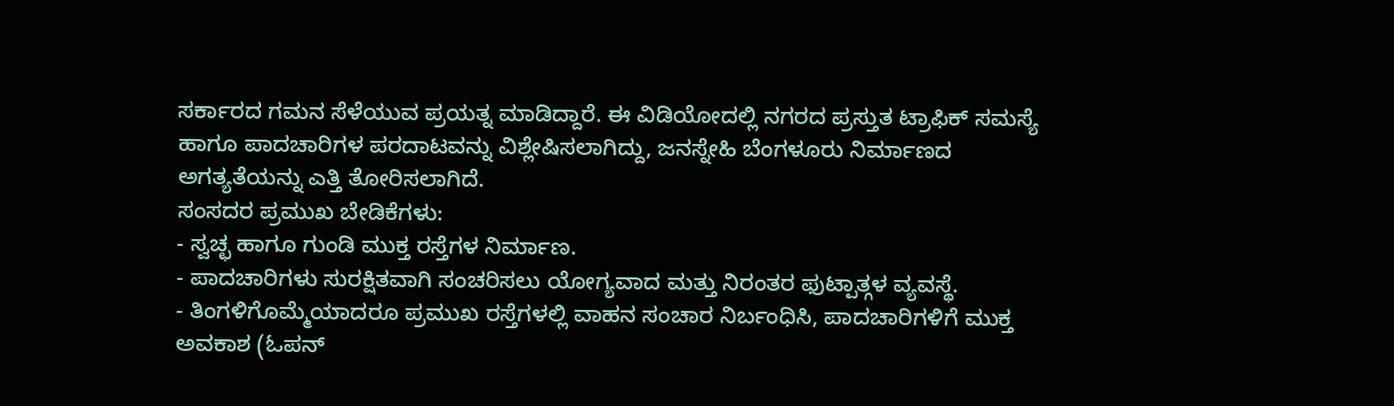ಸರ್ಕಾರದ ಗಮನ ಸೆಳೆಯುವ ಪ್ರಯತ್ನ ಮಾಡಿದ್ದಾರೆ. ಈ ವಿಡಿಯೋದಲ್ಲಿ ನಗರದ ಪ್ರಸ್ತುತ ಟ್ರಾಫಿಕ್ ಸಮಸ್ಯೆ ಹಾಗೂ ಪಾದಚಾರಿಗಳ ಪರದಾಟವನ್ನು ವಿಶ್ಲೇಷಿಸಲಾಗಿದ್ದು, ಜನಸ್ನೇಹಿ ಬೆಂಗಳೂರು ನಿರ್ಮಾಣದ ಅಗತ್ಯತೆಯನ್ನು ಎತ್ತಿ ತೋರಿಸಲಾಗಿದೆ.
ಸಂಸದರ ಪ್ರಮುಖ ಬೇಡಿಕೆಗಳು:
- ಸ್ವಚ್ಛ ಹಾಗೂ ಗುಂಡಿ ಮುಕ್ತ ರಸ್ತೆಗಳ ನಿರ್ಮಾಣ.
- ಪಾದಚಾರಿಗಳು ಸುರಕ್ಷಿತವಾಗಿ ಸಂಚರಿಸಲು ಯೋಗ್ಯವಾದ ಮತ್ತು ನಿರಂತರ ಫುಟ್ಪಾತ್ಗಳ ವ್ಯವಸ್ಥೆ.
- ತಿಂಗಳಿಗೊಮ್ಮೆಯಾದರೂ ಪ್ರಮುಖ ರಸ್ತೆಗಳಲ್ಲಿ ವಾಹನ ಸಂಚಾರ ನಿರ್ಬಂಧಿಸಿ, ಪಾದಚಾರಿಗಳಿಗೆ ಮುಕ್ತ ಅವಕಾಶ (ಓಪನ್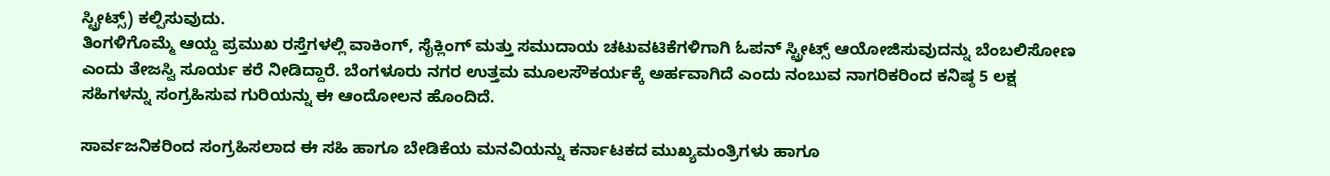ಸ್ಟ್ರೀಟ್ಸ್) ಕಲ್ಪಿಸುವುದು.
ತಿಂಗಳಿಗೊಮ್ಮೆ ಆಯ್ದ ಪ್ರಮುಖ ರಸ್ತೆಗಳಲ್ಲಿ ವಾಕಿಂಗ್, ಸೈಕ್ಲಿಂಗ್ ಮತ್ತು ಸಮುದಾಯ ಚಟುವಟಿಕೆಗಳಿಗಾಗಿ ಓಪನ್ ಸ್ಟ್ರೀಟ್ಸ್ ಆಯೋಜಿಸುವುದನ್ನು ಬೆಂಬಲಿಸೋಣ ಎಂದು ತೇಜಸ್ವಿ ಸೂರ್ಯ ಕರೆ ನೀಡಿದ್ದಾರೆ. ಬೆಂಗಳೂರು ನಗರ ಉತ್ತಮ ಮೂಲಸೌಕರ್ಯಕ್ಕೆ ಅರ್ಹವಾಗಿದೆ ಎಂದು ನಂಬುವ ನಾಗರಿಕರಿಂದ ಕನಿಷ್ಠ 5 ಲಕ್ಷ ಸಹಿಗಳನ್ನು ಸಂಗ್ರಹಿಸುವ ಗುರಿಯನ್ನು ಈ ಆಂದೋಲನ ಹೊಂದಿದೆ.

ಸಾರ್ವಜನಿಕರಿಂದ ಸಂಗ್ರಹಿಸಲಾದ ಈ ಸಹಿ ಹಾಗೂ ಬೇಡಿಕೆಯ ಮನವಿಯನ್ನು ಕರ್ನಾಟಕದ ಮುಖ್ಯಮಂತ್ರಿಗಳು ಹಾಗೂ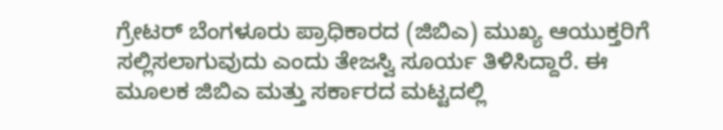ಗ್ರೇಟರ್ ಬೆಂಗಳೂರು ಪ್ರಾಧಿಕಾರದ (ಜಿಬಿಎ) ಮುಖ್ಯ ಆಯುಕ್ತರಿಗೆ ಸಲ್ಲಿಸಲಾಗುವುದು ಎಂದು ತೇಜಸ್ವಿ ಸೂರ್ಯ ತಿಳಿಸಿದ್ದಾರೆ. ಈ ಮೂಲಕ ಜಿಬಿಎ ಮತ್ತು ಸರ್ಕಾರದ ಮಟ್ಟದಲ್ಲಿ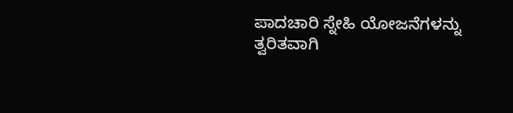ಪಾದಚಾರಿ ಸ್ನೇಹಿ ಯೋಜನೆಗಳನ್ನು ತ್ವರಿತವಾಗಿ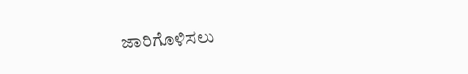ಜಾರಿಗೊಳಿಸಲು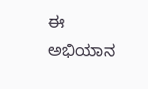ಈ ಅಭಿಯಾನ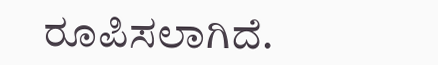ರೂಪಿಸಲಾಗಿದೆ.